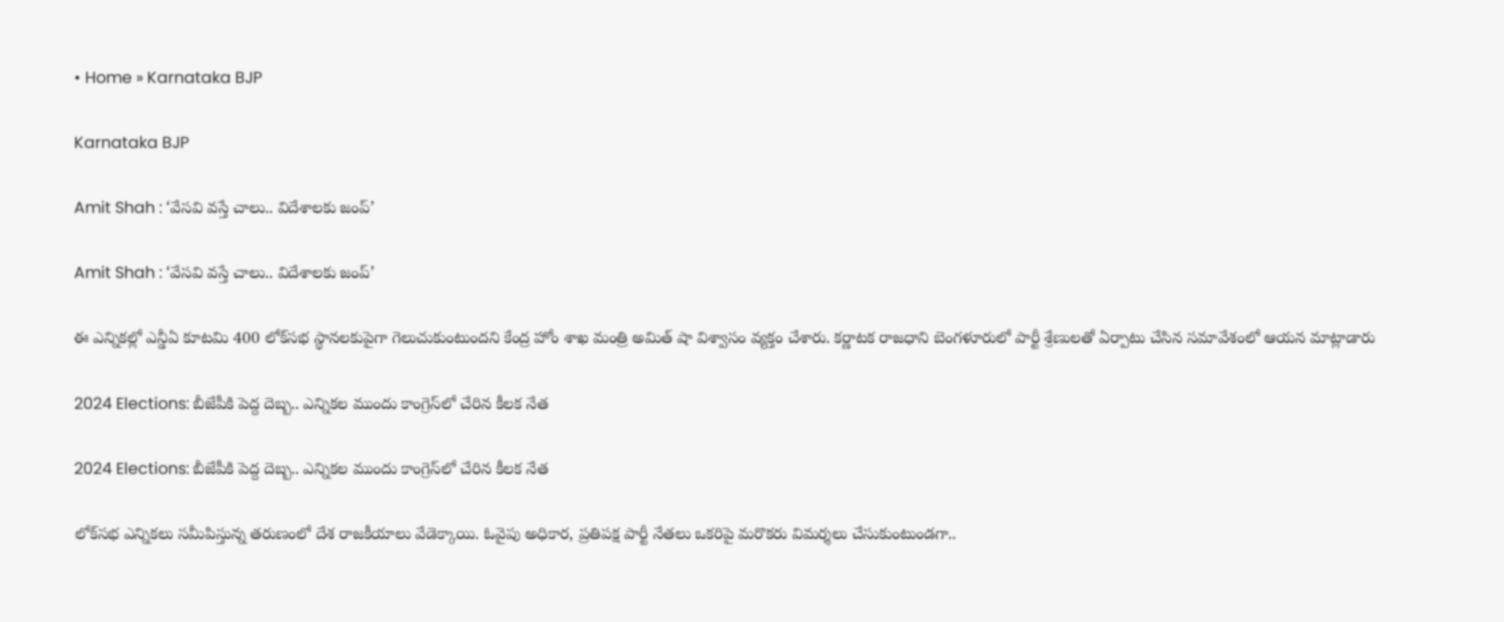• Home » Karnataka BJP

Karnataka BJP

Amit Shah : ‘వేసవి వస్తే చాలు.. విదేశాలకు జంప్’

Amit Shah : ‘వేసవి వస్తే చాలు.. విదేశాలకు జంప్’

ఈ ఎన్నికల్లో ఎన్డీఏ కూటమి 400 లోక్‌సభ స్థానలకుపైగా గెలుచుకుంటుందని కేంద్ర హోం శాఖ మంత్రి అమిత్ షా విశ్వాసం వ్యక్తం చేశారు. కర్ణాటక రాజధాని బెంగళూరులో పార్టీ శ్రేణులతో ఏర్పాటు చేసిన సమావేశంలో ఆయన మాట్లాడారు

2024 Elections: బీజేపీకి పెద్ద దెబ్బ.. ఎన్నికల ముందు కాంగ్రెస్‌లో చేరిన కీలక నేత

2024 Elections: బీజేపీకి పెద్ద దెబ్బ.. ఎన్నికల ముందు కాంగ్రెస్‌లో చేరిన కీలక నేత

లోక్‌సభ ఎన్నికలు సమీపిస్తున్న తరుణంలో దేశ రాజకీయాలు వేడెక్కాయి. ఓవైపు అధికార, ప్రతిపక్ష పార్టీ నేతలు ఒకరిపై మరొకరు విమర్శలు చేసుకుంటుండగా..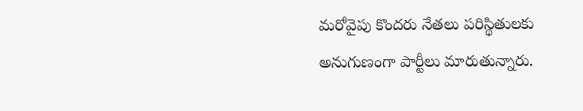మరోవైపు కొందరు నేతలు పరిస్థితులకు అనుగుణంగా పార్టీలు మారుతున్నారు.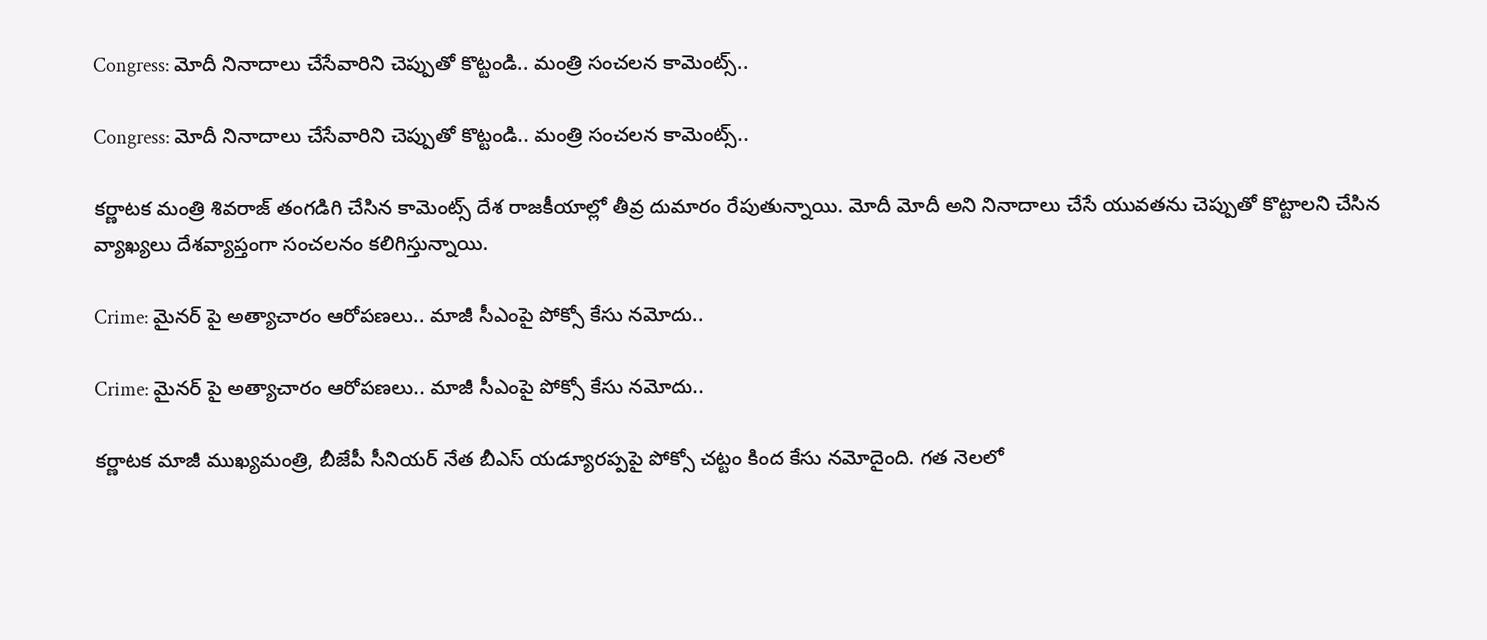Congress: మోదీ నినాదాలు చేసేవారిని చెప్పుతో కొట్టండి.. మంత్రి సంచలన కామెంట్స్..

Congress: మోదీ నినాదాలు చేసేవారిని చెప్పుతో కొట్టండి.. మంత్రి సంచలన కామెంట్స్..

కర్ణాటక మంత్రి శివరాజ్ తంగడిగి చేసిన కామెంట్స్ దేశ రాజకీయాల్లో తీవ్ర దుమారం రేపుతున్నాయి. మోదీ మోదీ అని నినాదాలు చేసే యువతను చెప్పుతో కొట్టాలని చేసిన వ్యాఖ్యలు దేశవ్యాప్తంగా సంచలనం కలిగిస్తున్నాయి.

Crime: మైనర్ పై అత్యాచారం ఆరోపణలు.. మాజీ సీఎంపై పోక్సో కేసు నమోదు..

Crime: మైనర్ పై అత్యాచారం ఆరోపణలు.. మాజీ సీఎంపై పోక్సో కేసు నమోదు..

కర్ణాటక మాజీ ముఖ్యమంత్రి, బీజేపీ సీనియర్ నేత బీఎస్ యడ్యూరప్పపై పోక్సో చట్టం కింద కేసు నమోదైంది. గత నెలలో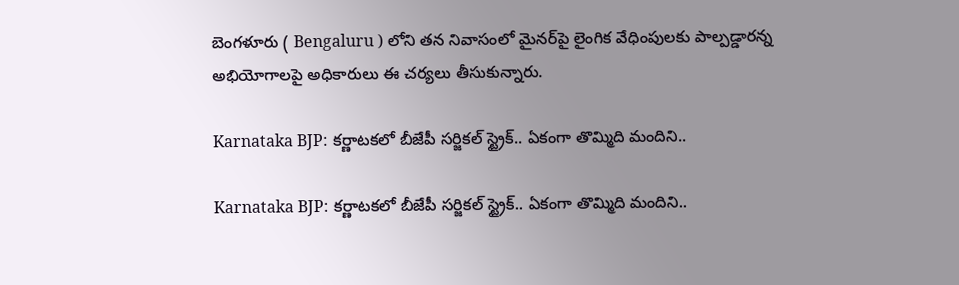బెంగళూరు ( Bengaluru ) లోని తన నివాసంలో మైనర్‌పై లైంగిక వేధింపులకు పాల్పడ్డారన్న అభియోగాలపై అధికారులు ఈ చర్యలు తీసుకున్నారు.

Karnataka BJP: కర్ణాటకలో బీజేపీ సర్జికల్ స్ట్రైక్.. ఏకంగా తొమ్మిది మందిని..

Karnataka BJP: కర్ణాటకలో బీజేపీ సర్జికల్ స్ట్రైక్.. ఏకంగా తొమ్మిది మందిని..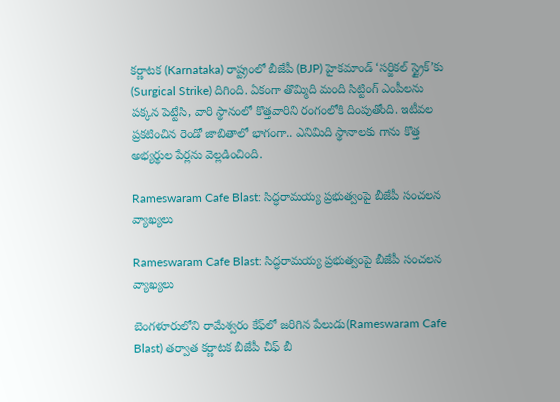కర్ణాటక (Karnataka) రాష్ట్రంలో బీజేపీ (BJP) హైకమాండ్ ‘సర్జికల్ స్ట్రైక్’కు (Surgical Strike) దిగింది. ఏకంగా తొమ్మిది మంది సిట్టింగ్ ఎంపీలను పక్కన పెట్టేసి, వారి స్థానంలో కొత్తవారిని రంగంలోకి దింపుతోంది. ఇటీవల ప్రకటించిన రెండో జాబితాలో భాగంగా.. ఎనిమిది స్థానాలకు గాను కొత్త అభ్యర్థుల పేర్లను వెల్లడించింది.

Rameswaram Cafe Blast: సిద్ధరామయ్య ప్రభుత్వంపై బీజేపీ సంచలన వ్యాఖ్యలు

Rameswaram Cafe Blast: సిద్ధరామయ్య ప్రభుత్వంపై బీజేపీ సంచలన వ్యాఖ్యలు

బెంగళూరులోని రామేశ్వరం కేఫ్‌లో జరిగిన పేలుడు(Rameswaram Cafe Blast) తర్వాత కర్ణాటక బీజేపీ చీఫ్ బీ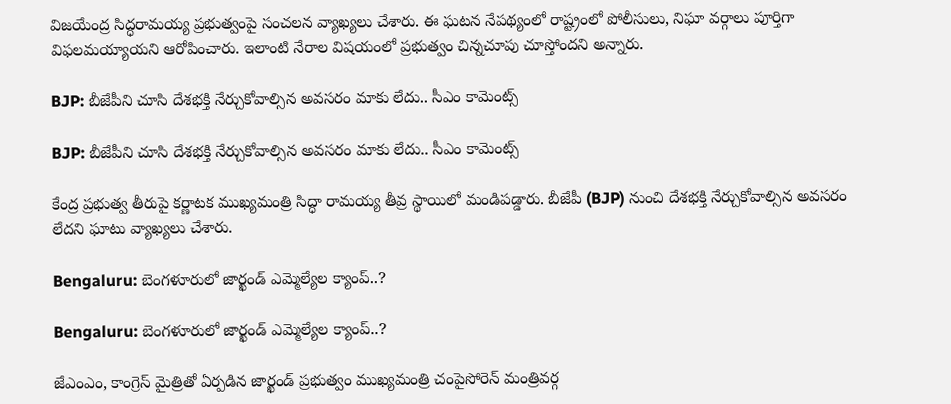విజయేంద్ర సిద్ధరామయ్య ప్రభుత్వంపై సంచలన వ్యాఖ్యలు చేశారు. ఈ ఘటన నేపథ్యంలో రాష్ట్రంలో పోలీసులు, నిఘా వర్గాలు పూర్తిగా విఫలమయ్యాయని ఆరోపించారు. ఇలాంటి నేరాల విషయంలో ప్రభుత్వం చిన్నచూపు చూస్తోందని అన్నారు.

BJP: బీజేపీని చూసి దేశభక్తి నేర్చుకోవాల్సిన అవసరం మాకు లేదు.. సీఎం కామెంట్స్

BJP: బీజేపీని చూసి దేశభక్తి నేర్చుకోవాల్సిన అవసరం మాకు లేదు.. సీఎం కామెంట్స్

కేంద్ర ప్రభుత్వ తీరుపై కర్ణాటక ముఖ్యమంత్రి సిద్ధా రామయ్య తీవ్ర స్థాయిలో మండిపడ్డారు. బీజేపీ (BJP) నుంచి దేశభక్తి నేర్చుకోవాల్సిన అవసరం లేదని ఘాటు వ్యాఖ్యలు చేశారు.

Bengaluru: బెంగళూరులో జార్ఖండ్‌ ఎమ్మెల్యేల క్యాంప్‌..?

Bengaluru: బెంగళూరులో జార్ఖండ్‌ ఎమ్మెల్యేల క్యాంప్‌..?

జేఎంఎం, కాంగ్రెస్‌ మైత్రితో ఏర్పడిన జార్ఖండ్‌ ప్రభుత్వం ముఖ్యమంత్రి చంపైసోరెన్‌ మంత్రివర్గ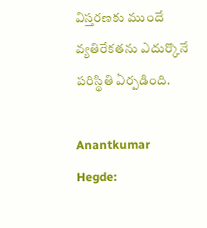విస్తరణకు ముందే వ్యతిరేకతను ఎదుర్కొనే పరిస్థితి ఏర్పడింది.

Anantkumar Hegde: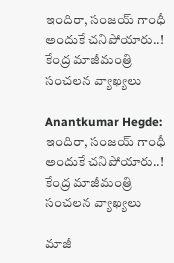ఇందిరా, సంజయ్ గాంధీ అందుకే చనిపోయారు..!  కేంద్ర మాజీమంత్రి సంచలన వ్యాఖ్యలు

Anantkumar Hegde: ఇందిరా, సంజయ్ గాంధీ అందుకే చనిపోయారు..! కేంద్ర మాజీమంత్రి సంచలన వ్యాఖ్యలు

మాజీ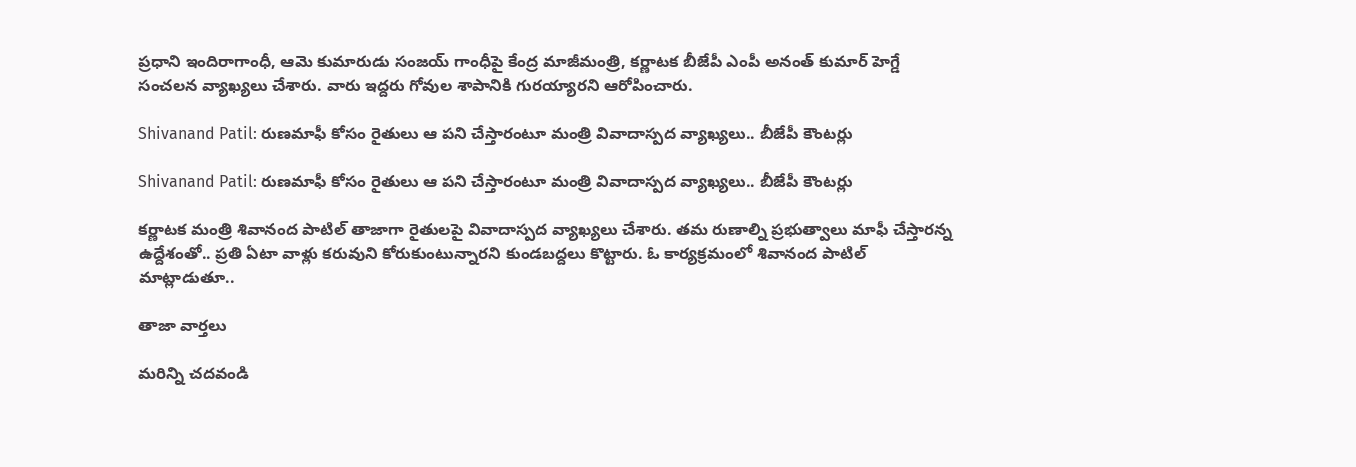ప్రధాని ఇందిరాగాంధీ, ఆమె కుమారుడు సంజయ్ గాంధీపై కేంద్ర మాజీమంత్రి, కర్ణాటక బీజేపీ ఎంపీ అనంత్ కుమార్ హెగ్డే సంచలన వ్యాఖ్యలు చేశారు. వారు ఇద్దరు గోవుల శాపానికి గురయ్యారని ఆరోపించారు.

Shivanand Patil: రుణమాఫీ కోసం రైతులు ఆ పని చేస్తారంటూ మంత్రి వివాదాస్పద వ్యాఖ్యలు.. బీజేపీ కౌంటర్లు

Shivanand Patil: రుణమాఫీ కోసం రైతులు ఆ పని చేస్తారంటూ మంత్రి వివాదాస్పద వ్యాఖ్యలు.. బీజేపీ కౌంటర్లు

కర్ణాటక మంత్రి శివానంద పాటిల్‌ తాజాగా రైతులపై వివాదాస్పద వ్యాఖ్యలు చేశారు. తమ రుణాల్ని ప్రభుత్వాలు మాఫీ చేస్తారన్న ఉద్దేశంతో.. ప్రతి ఏటా వాళ్లు కరువుని కోరుకుంటున్నారని కుండబద్దలు కొట్టారు. ఓ కార్యక్రమంలో శివానంద పాటిల్ మాట్లాడుతూ..

తాజా వార్తలు

మరిన్ని చదవండి